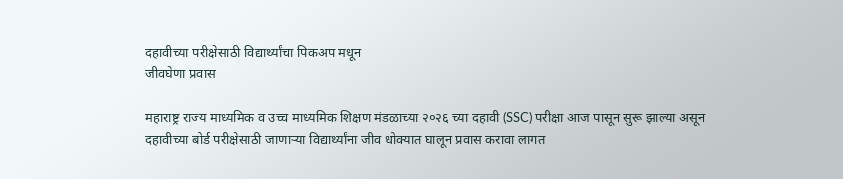दहावीच्या परीक्षेसाठी विद्यार्थ्यांचा पिकअप मधून
जीवघेणा प्रवास

महाराष्ट्र राज्य माध्यमिक व उच्च माध्यमिक शिक्षण मंडळाच्या २०२६ च्या दहावी (SSC) परीक्षा आज पासून सुरू झाल्या असून दहावीच्या बोर्ड परीक्षेसाठी जाणाऱ्या विद्यार्थ्यांना जीव धोक्यात घालून प्रवास करावा लागत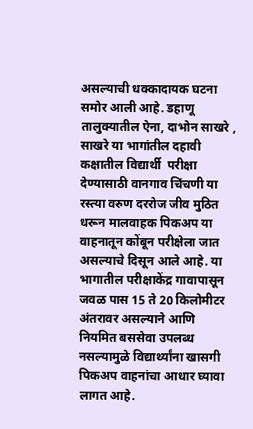असल्याची धक्कादायक घटना समोर आली आहे. डहाणू तालुक्यातील ऐना, दाभोन साखरे , साखरे या भागांतील दहावी कक्षातील विद्यार्थी  परीक्षा देण्यासाठी वानगाव चिंचणी या रस्त्या वरुण दररोज जीव मुठित धरून मालवाहक पिकअप या वाहनातून कोंबून परीक्षेला जात असल्याचे दिसून आले आहे. या भागातील परीक्षाकेंद्र गावापासून जवळ पास 15 ते 20 किलोमीटर अंतरावर असल्याने आणि नियमित बससेवा उपलब्ध नसल्यामुळे विद्यार्थ्यांना खासगी पिकअप वाहनांचा आधार घ्यावा लागत आहे.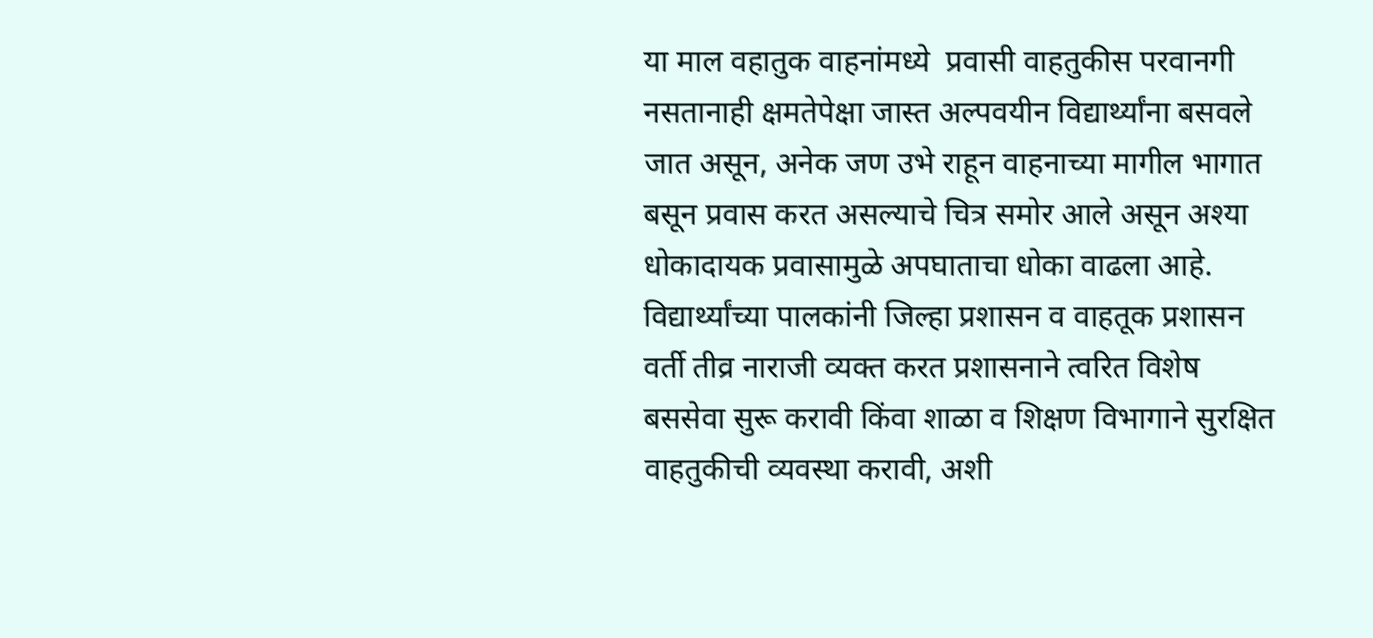या माल वहातुक वाहनांमध्ये  प्रवासी वाहतुकीस परवानगी नसतानाही क्षमतेपेक्षा जास्त अल्पवयीन विद्यार्थ्यांना बसवले जात असून, अनेक जण उभे राहून वाहनाच्या मागील भागात बसून प्रवास करत असल्याचे चित्र समोर आले असून अश्या धोकादायक प्रवासामुळे अपघाताचा धोका वाढला आहे. विद्यार्थ्यांच्या पालकांनी जिल्हा प्रशासन व वाहतूक प्रशासन वर्ती तीव्र नाराजी व्यक्त करत प्रशासनाने त्वरित विशेष बससेवा सुरू करावी किंवा शाळा व शिक्षण विभागाने सुरक्षित वाहतुकीची व्यवस्था करावी, अशी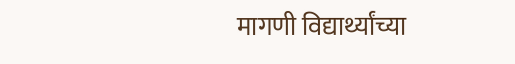मागणी विद्यार्थ्यांच्या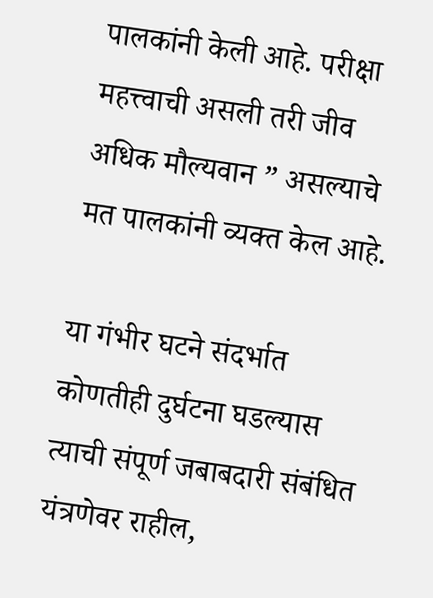पालकांनी केली आहे. परीक्षा महत्त्वाची असली तरी जीव अधिक मौल्यवान ” असल्याचे मत पालकांनी व्यक्त केल आहे.

या गंभीर घटने संदर्भात  कोणतीही दुर्घटना घडल्यास त्याची संपूर्ण जबाबदारी संबंधित यंत्रणेवर राहील,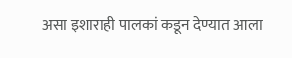असा इशाराही पालकां कडून देण्यात आला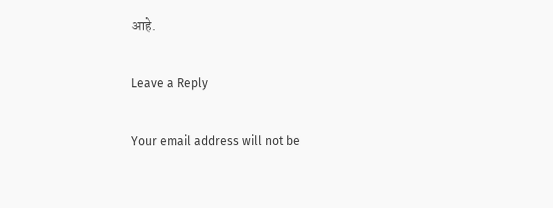आहे.

Leave a Reply

Your email address will not be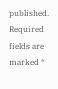published. Required fields are marked *